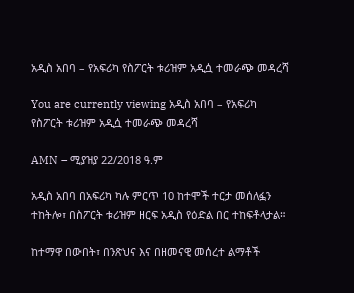አዲስ አበባ – የአፍሪካ የስፖርት ቱሪዝም አዲሷ ተመራጭ መዳረሻ

You are currently viewing አዲስ አበባ – የአፍሪካ የስፖርት ቱሪዝም አዲሷ ተመራጭ መዳረሻ

AMN – ሚያዝያ 22/2018 ዓ.ም

አዲስ አበባ በአፍሪካ ካሉ ምርጥ 10 ከተሞች ተርታ መሰለፏን ተከትሎ፣ በስፖርት ቱሪዝም ዘርፍ አዲስ የዕድል በር ተከፍቶላታል።

ከተማዋ በውበት፣ በንጽህና እና በዘመናዊ መሰረተ ልማቶች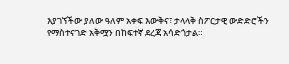እያገኘችው ያለው ዓለም አቀፍ እውቅና፣ ታላላቅ ስፖርታዊ ውድድሮችን የማስተናገድ አቅሟን በከፍተኛ ደረጃ አሳድጎታል።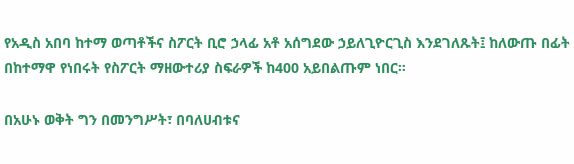የአዲስ አበባ ከተማ ወጣቶችና ስፖርት ቢሮ ኃላፊ አቶ አሰግደው ኃይለጊዮርጊስ እንደገለጹት፤ ከለውጡ በፊት በከተማዋ የነበሩት የስፖርት ማዘውተሪያ ስፍራዎች ከ400 አይበልጡም ነበር።

በአሁኑ ወቅት ግን በመንግሥት፣ በባለሀብቱና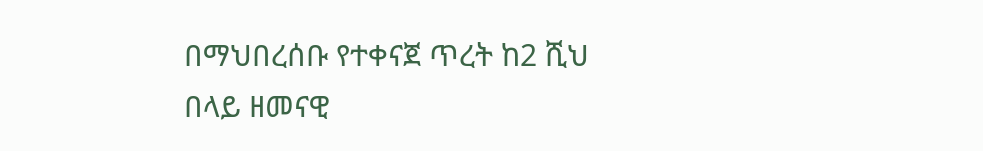በማህበረሰቡ የተቀናጀ ጥረት ከ2 ሺህ በላይ ዘመናዊ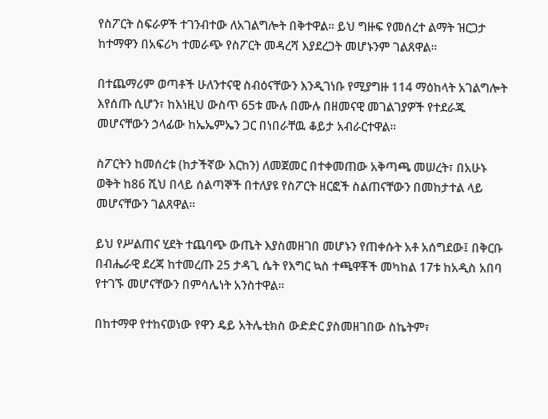የስፖርት ስፍራዎች ተገንብተው ለአገልግሎት በቅተዋል። ይህ ግዙፍ የመሰረተ ልማት ዝርጋታ ከተማዋን በአፍሪካ ተመራጭ የስፖርት መዳረሻ እያደረጋት መሆኑንም ገልጸዋል።

በተጨማሪም ወጣቶች ሁለንተናዊ ስብዕናቸውን እንዲገነቡ የሚያግዙ 114 ማዕከላት አገልግሎት እየሰጡ ሲሆን፣ ከእነዚህ ውስጥ 65ቱ ሙሉ በሙሉ በዘመናዊ መገልገያዎች የተደራጁ መሆናቸውን ኃላፊው ከኤኤምኤን ጋር በነበራቸዉ ቆይታ አብራርተዋል።

ስፖርትን ከመሰረቱ (ከታችኛው እርከን) ለመጀመር በተቀመጠው አቅጣጫ መሠረት፣ በአሁኑ ወቅት ከ86 ሺህ በላይ ሰልጣኞች በተለያዩ የስፖርት ዘርፎች ስልጠናቸውን በመከታተል ላይ መሆናቸውን ገልጸዋል።

ይህ የሥልጠና ሂደት ተጨባጭ ውጤት እያስመዘገበ መሆኑን የጠቀሱት አቶ አሰግደው፤ በቅርቡ በብሔራዊ ደረጃ ከተመረጡ 25 ታዳጊ ሴት የእግር ኳስ ተጫዋቾች መካከል 17ቱ ከአዲስ አበባ የተገኙ መሆናቸውን በምሳሌነት አንስተዋል።

በከተማዋ የተከናወነው የዋን ዴይ አትሌቲክስ ውድድር ያስመዘገበው ስኬትም፣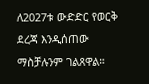ለ2027ቱ ውድድር የወርቅ ደረጃ እንዲሰጠው ማስቻሉንም ገልጸዋል።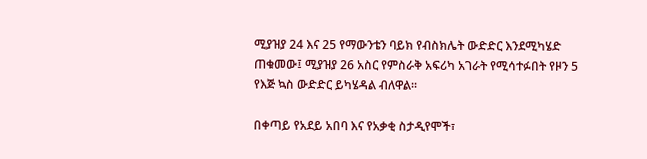ሚያዝያ 24 እና 25 የማውንቴን ባይክ የብስክሌት ውድድር እንደሚካሄድ ጠቁመው፤ ሚያዝያ 26 አስር የምስራቅ አፍሪካ አገራት የሚሳተፉበት የዞን 5 የእጅ ኳስ ውድድር ይካሄዳል ብለዋል።

በቀጣይ የአደይ አበባ እና የአቃቂ ስታዲየሞች፣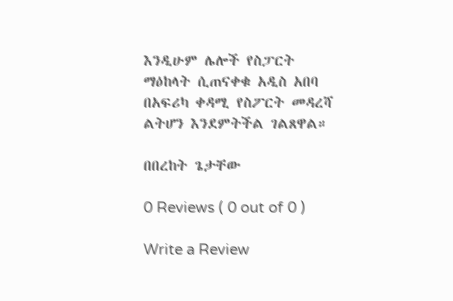እንዲሁም ሌሎች የስፓርት ማዕከላት ሲጠናቀቁ አዲስ አበባ በአፍሪካ ቀዳሚ የስፖርት መዳረሻ ልትሆን እንደምትችል ገልጸዋል።

በበረከት ጌታቸው

0 Reviews ( 0 out of 0 )

Write a Review